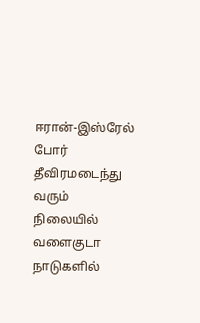ஈரான்-இஸ்ரேல் போர் தீவிரமடைந்து வரும் நிலையில் வளைகுடா நாடுகளில்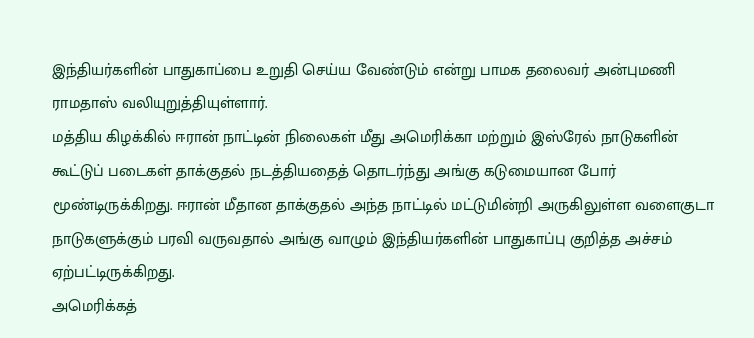இந்தியர்களின் பாதுகாப்பை உறுதி செய்ய வேண்டும் என்று பாமக தலைவர் அன்புமணி ராமதாஸ் வலியுறுத்தியுள்ளார்.
மத்திய கிழக்கில் ஈரான் நாட்டின் நிலைகள் மீது அமெரிக்கா மற்றும் இஸ்ரேல் நாடுகளின் கூட்டுப் படைகள் தாக்குதல் நடத்தியதைத் தொடர்ந்து அங்கு கடுமையான போர் மூண்டிருக்கிறது. ஈரான் மீதான தாக்குதல் அந்த நாட்டில் மட்டுமின்றி அருகிலுள்ள வளைகுடா நாடுகளுக்கும் பரவி வருவதால் அங்கு வாழும் இந்தியர்களின் பாதுகாப்பு குறித்த அச்சம் ஏற்பட்டிருக்கிறது.
அமெரிக்கத்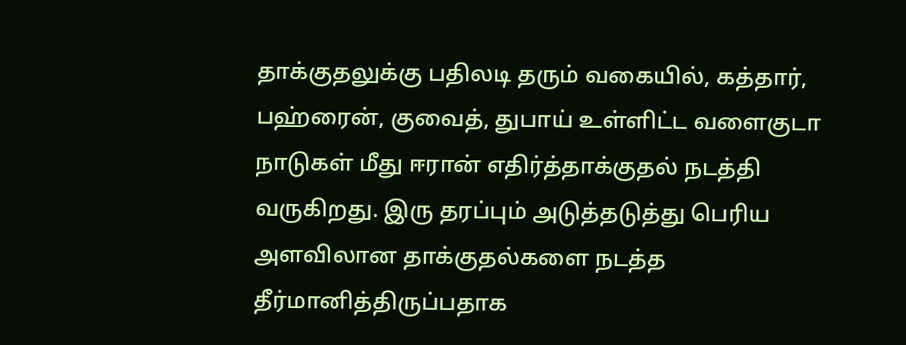தாக்குதலுக்கு பதிலடி தரும் வகையில், கத்தார், பஹ்ரைன், குவைத், துபாய் உள்ளிட்ட வளைகுடா நாடுகள் மீது ஈரான் எதிர்த்தாக்குதல் நடத்தி வருகிறது. இரு தரப்பும் அடுத்தடுத்து பெரிய அளவிலான தாக்குதல்களை நடத்த தீர்மானித்திருப்பதாக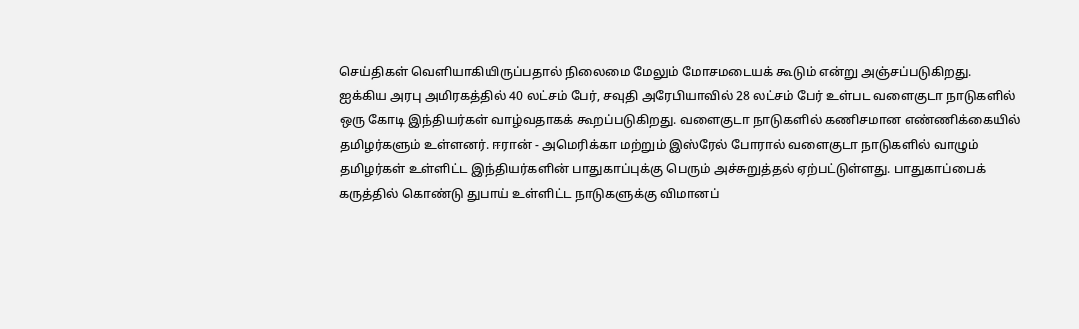செய்திகள் வெளியாகியிருப்பதால் நிலைமை மேலும் மோசமடையக் கூடும் என்று அஞ்சப்படுகிறது.
ஐக்கிய அரபு அமிரகத்தில் 40 லட்சம் பேர், சவுதி அரேபியாவில் 28 லட்சம் பேர் உள்பட வளைகுடா நாடுகளில் ஒரு கோடி இந்தியர்கள் வாழ்வதாகக் கூறப்படுகிறது. வளைகுடா நாடுகளில் கணிசமான எண்ணிக்கையில் தமிழர்களும் உள்ளனர். ஈரான் - அமெரிக்கா மற்றும் இஸ்ரேல் போரால் வளைகுடா நாடுகளில் வாழும் தமிழர்கள் உள்ளிட்ட இந்தியர்களின் பாதுகாப்புக்கு பெரும் அச்சுறுத்தல் ஏற்பட்டுள்ளது. பாதுகாப்பைக் கருத்தில் கொண்டு துபாய் உள்ளிட்ட நாடுகளுக்கு விமானப்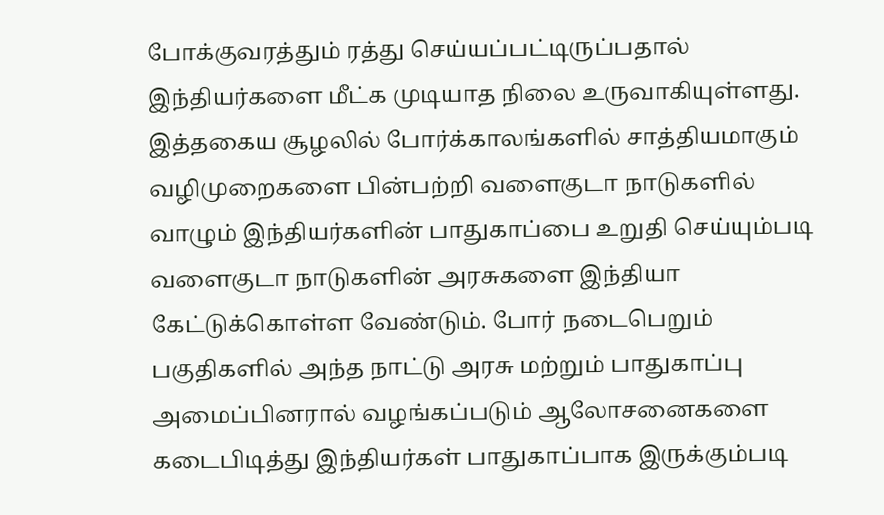போக்குவரத்தும் ரத்து செய்யப்பட்டிருப்பதால் இந்தியர்களை மீட்க முடியாத நிலை உருவாகியுள்ளது.
இத்தகைய சூழலில் போர்க்காலங்களில் சாத்தியமாகும் வழிமுறைகளை பின்பற்றி வளைகுடா நாடுகளில் வாழும் இந்தியர்களின் பாதுகாப்பை உறுதி செய்யும்படி வளைகுடா நாடுகளின் அரசுகளை இந்தியா கேட்டுக்கொள்ள வேண்டும். போர் நடைபெறும் பகுதிகளில் அந்த நாட்டு அரசு மற்றும் பாதுகாப்பு அமைப்பினரால் வழங்கப்படும் ஆலோசனைகளை கடைபிடித்து இந்தியர்கள் பாதுகாப்பாக இருக்கும்படி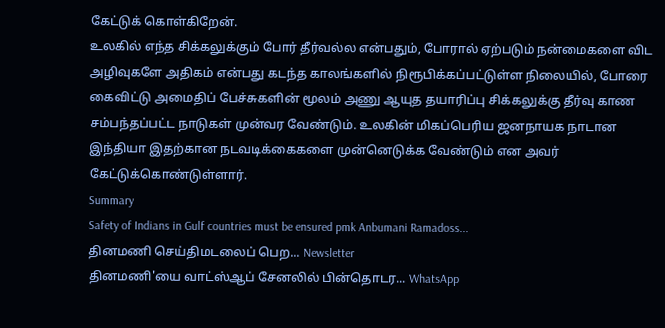கேட்டுக் கொள்கிறேன்.
உலகில் எந்த சிக்கலுக்கும் போர் தீர்வல்ல என்பதும், போரால் ஏற்படும் நன்மைகளை விட அழிவுகளே அதிகம் என்பது கடந்த காலங்களில் நிரூபிக்கப்பட்டுள்ள நிலையில், போரை கைவிட்டு அமைதிப் பேச்சுகளின் மூலம் அணு ஆயுத தயாரிப்பு சிக்கலுக்கு தீர்வு காண சம்பந்தப்பட்ட நாடுகள் முன்வர வேண்டும். உலகின் மிகப்பெரிய ஜனநாயக நாடான இந்தியா இதற்கான நடவடிக்கைகளை முன்னெடுக்க வேண்டும் என அவர் கேட்டுக்கொண்டுள்ளார்.
Summary
Safety of Indians in Gulf countries must be ensured pmk Anbumani Ramadoss...
தினமணி செய்திமடலைப் பெற... Newsletter
தினமணி'யை வாட்ஸ்ஆப் சேனலில் பின்தொடர... WhatsApp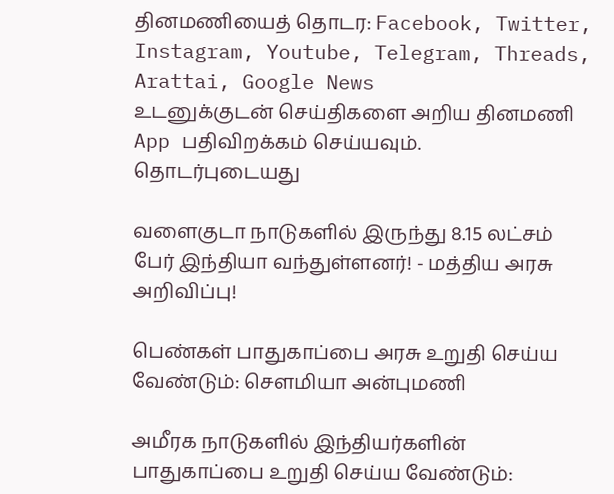தினமணியைத் தொடர: Facebook, Twitter, Instagram, Youtube, Telegram, Threads, Arattai, Google News
உடனுக்குடன் செய்திகளை அறிய தினமணி App பதிவிறக்கம் செய்யவும்.
தொடர்புடையது

வளைகுடா நாடுகளில் இருந்து 8.15 லட்சம் பேர் இந்தியா வந்துள்ளனர்! - மத்திய அரசு அறிவிப்பு!

பெண்கள் பாதுகாப்பை அரசு உறுதி செய்ய வேண்டும்: சௌமியா அன்புமணி

அமீரக நாடுகளில் இந்தியர்களின் பாதுகாப்பை உறுதி செய்ய வேண்டும்: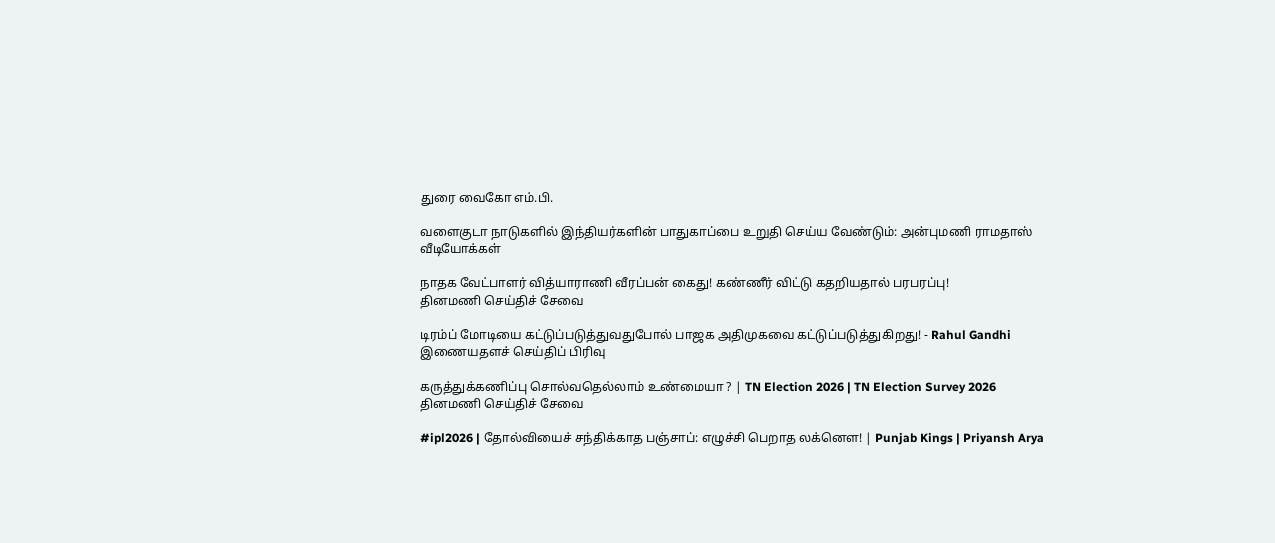துரை வைகோ எம்.பி.

வளைகுடா நாடுகளில் இந்தியர்களின் பாதுகாப்பை உறுதி செய்ய வேண்டும்: அன்புமணி ராமதாஸ்
வீடியோக்கள்

நாதக வேட்பாளர் வித்யாராணி வீரப்பன் கைது! கண்ணீர் விட்டு கதறியதால் பரபரப்பு!
தினமணி செய்திச் சேவை

டிரம்ப் மோடியை கட்டுப்படுத்துவதுபோல் பாஜக அதிமுகவை கட்டுப்படுத்துகிறது! - Rahul Gandhi
இணையதளச் செய்திப் பிரிவு

கருத்துக்கணிப்பு சொல்வதெல்லாம் உண்மையா ? | TN Election 2026 | TN Election Survey 2026
தினமணி செய்திச் சேவை

#ipl2026 | தோல்வியைச் சந்திக்காத பஞ்சாப்: எழுச்சி பெறாத லக்னௌ! | Punjab Kings | Priyansh Arya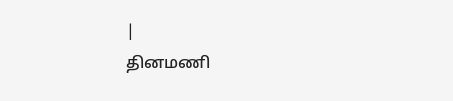|
தினமணி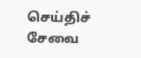செய்திச் சேவை